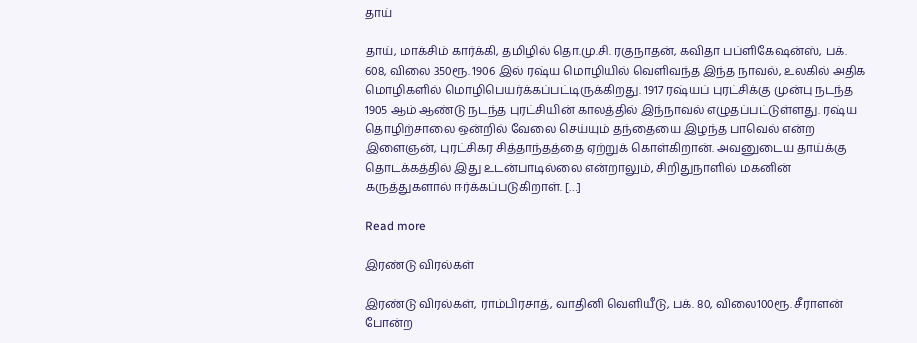தாய்

தாய், மாக்சிம் கார்க்கி, தமிழில் தொ.மு.சி. ரகுநாதன், கவிதா பப்ளிகேஷன்ஸ், பக். 608, விலை 350ரூ. 1906 இல் ரஷ்ய மொழியில் வெளிவந்த இந்த நாவல், உலகில் அதிக மொழிகளில் மொழிபெயர்க்கப்பட்டிருக்கிறது. 1917 ரஷ்யப் புரட்சிக்கு முன்பு நடந்த 1905 ஆம் ஆண்டு நடந்த புரட்சியின் காலத்தில் இந்நாவல் எழுதப்பட்டுள்ளது. ரஷ்ய தொழிற்சாலை ஒன்றில் வேலை செய்யும் தந்தையை இழந்த பாவெல் என்ற இளைஞன், புரட்சிகர சித்தாந்தத்தை ஏற்றுக் கொள்கிறான். அவனுடைய தாய்க்கு தொடக்கத்தில் இது உடன்பாடில்லை என்றாலும், சிறிதுநாளில் மகனின் கருத்துகளால் ஈர்க்கப்படுகிறாள். […]

Read more

இரண்டு விரல்கள்

இரண்டு விரல்கள், ராம்பிரசாத், வாதினி வெளியீடு, பக். 80, விலை100ரூ. சீராளன் போன்ற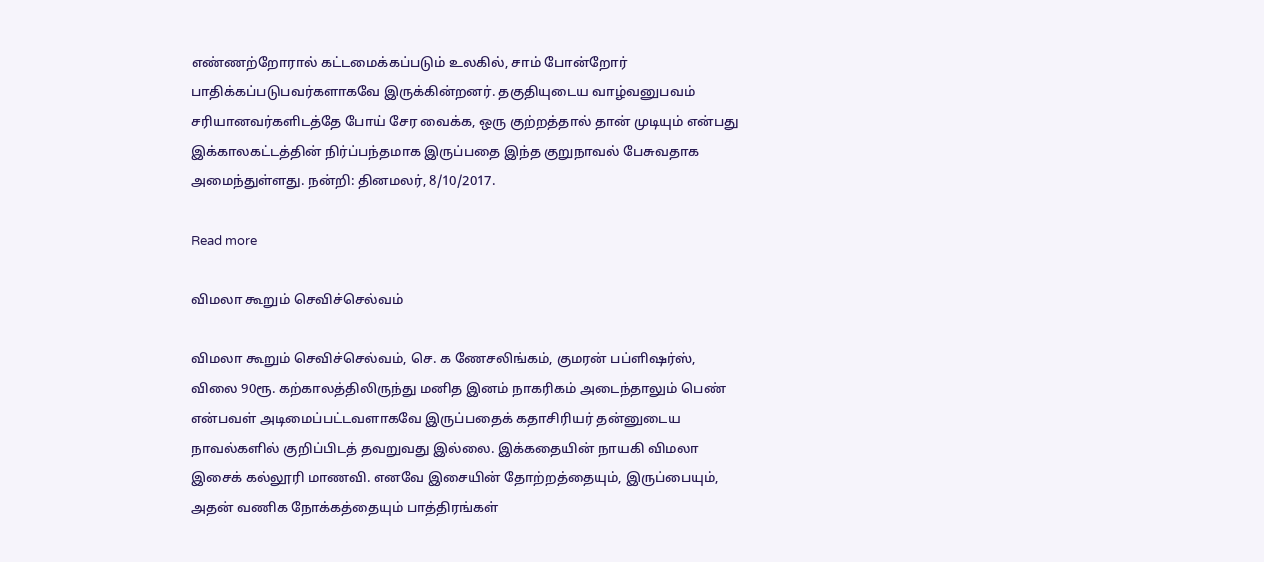எண்ணற்றோரால் கட்டமைக்கப்படும் உலகில், சாம் போன்றோர் பாதிக்கப்படுபவர்களாகவே இருக்கின்றனர். தகுதியுடைய வாழ்வனுபவம் சரியானவர்களிடத்தே போய் சேர வைக்க, ஒரு குற்றத்தால் தான் முடியும் என்பது இக்காலகட்டத்தின் நிர்ப்பந்தமாக இருப்பதை இந்த குறுநாவல் பேசுவதாக அமைந்துள்ளது. நன்றி: தினமலர், 8/10/2017.

Read more

விமலா கூறும் செவிச்செல்வம்

விமலா கூறும் செவிச்செல்வம், செ. க ணேசலிங்கம், குமரன் பப்ளிஷர்ஸ், விலை 90ரூ. கற்காலத்திலிருந்து மனித இனம் நாகரிகம் அடைந்தாலும் பெண் என்பவள் அடிமைப்பட்டவளாகவே இருப்பதைக் கதாசிரியர் தன்னுடைய நாவல்களில் குறிப்பிடத் தவறுவது இல்லை. இக்கதையின் நாயகி விமலா இசைக் கல்லூரி மாணவி. எனவே இசையின் தோற்றத்தையும், இருப்பையும், அதன் வணிக நோக்கத்தையும் பாத்திரங்கள்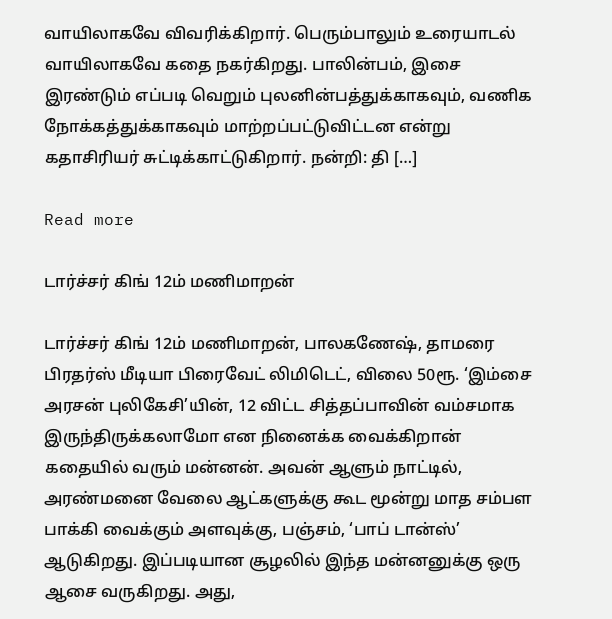வாயிலாகவே விவரிக்கிறார். பெரும்பாலும் உரையாடல் வாயிலாகவே கதை நகர்கிறது. பாலின்பம், இசை இரண்டும் எப்படி வெறும் புலனின்பத்துக்காகவும், வணிக நோக்கத்துக்காகவும் மாற்றப்பட்டுவிட்டன என்று கதாசிரியர் சுட்டிக்காட்டுகிறார். நன்றி: தி […]

Read more

டார்ச்சர் கிங் 12ம் மணிமாறன்

டார்ச்சர் கிங் 12ம் மணிமாறன், பாலகணேஷ், தாமரை பிரதர்ஸ் மீடியா பிரைவேட் லிமிடெட், விலை 50ரூ. ‘இம்சை அரசன் புலிகேசி’யின், 12 விட்ட சித்தப்பாவின் வம்சமாக இருந்திருக்கலாமோ என நினைக்க வைக்கிறான் கதையில் வரும் மன்னன். அவன் ஆளும் நாட்டில், அரண்மனை வேலை ஆட்களுக்கு கூட மூன்று மாத சம்பள பாக்கி வைக்கும் அளவுக்கு, பஞ்சம், ‘பாப் டான்ஸ்’ ஆடுகிறது. இப்படியான சூழலில் இந்த மன்னனுக்கு ஒரு ஆசை வருகிறது. அது,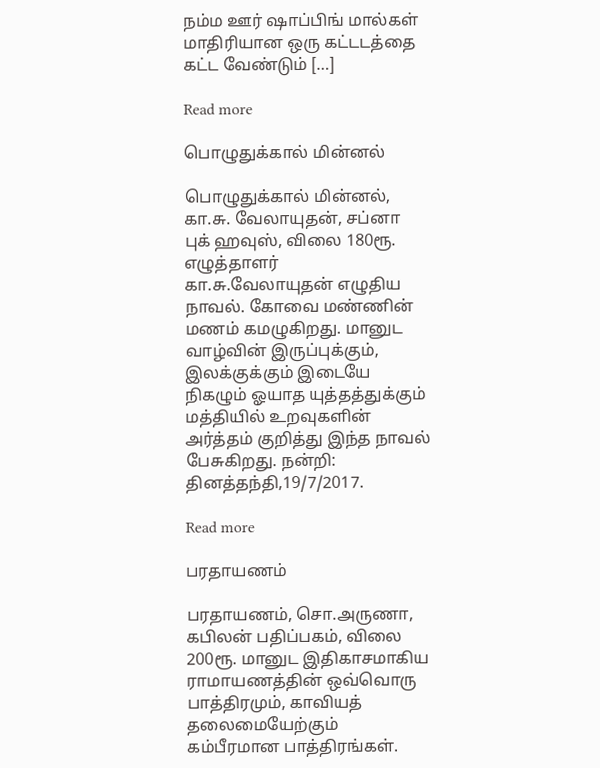நம்ம ஊர் ஷாப்பிங் மால்கள் மாதிரியான ஒரு கட்டடத்தை கட்ட வேண்டும் […]

Read more

பொழுதுக்கால் மின்னல்

பொழுதுக்கால் மின்னல், கா.சு. வேலாயுதன், சப்னா புக் ஹவுஸ், விலை 180ரூ. எழுத்தாளர் கா.சு.வேலாயுதன் எழுதிய நாவல். கோவை மண்ணின் மணம் கமழுகிறது. மானுட வாழ்வின் இருப்புக்கும், இலக்குக்கும் இடையே நிகழும் ஓயாத யுத்தத்துக்கும் மத்தியில் உறவுகளின் அர்த்தம் குறித்து இந்த நாவல் பேசுகிறது. நன்றி: தினத்தந்தி,19/7/2017.

Read more

பரதாயணம்

பரதாயணம், சொ.அருணா, கபிலன் பதிப்பகம், விலை 200ரூ. மானுட இதிகாசமாகிய ராமாயணத்தின் ஒவ்வொரு பாத்திரமும், காவியத் தலைமையேற்கும் கம்பீரமான பாத்திரங்கள்.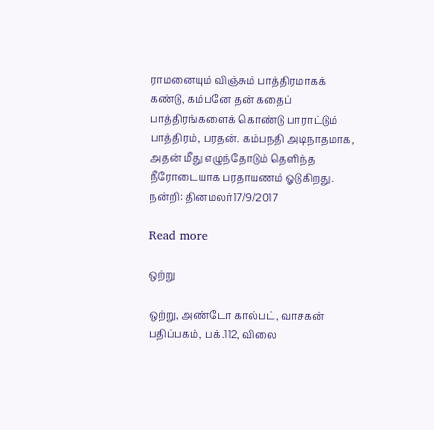ராமனையும் விஞ்சும் பாத்திரமாகக் கண்டு, கம்பனே தன் கதைப் பாத்திரங்களைக் கொண்டு பாராட்டும் பாத்திரம், பரதன். கம்பநதி அடிநாதமாக, அதன் மீது எழுந்தோடும் தெளிந்த நீரோடையாக பரதாயணம் ஓடுகிறது. நன்றி: தினமலர்17/9/2017

Read more

ஒற்று

ஒற்று, அண்டோ கால்பட், வாசகன் பதிப்பகம், பக்.112, விலை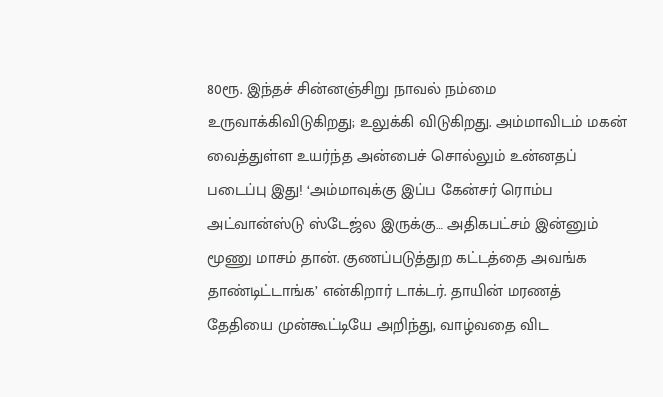80ரூ. இந்தச் சின்னஞ்சிறு நாவல் நம்மை உருவாக்கிவிடுகிறது; உலுக்கி விடுகிறது. அம்மாவிடம் மகன் வைத்துள்ள உயர்ந்த அன்பைச் சொல்லும் உன்னதப் படைப்பு இது! ‘அம்மாவுக்கு இப்ப கேன்சர் ரொம்ப அட்வான்ஸ்டு ஸ்டேஜ்ல இருக்கு… அதிகபட்சம் இன்னும் மூணு மாசம் தான். குணப்படுத்துற கட்டத்தை அவங்க தாண்டிட்டாங்க’ என்கிறார் டாக்டர். தாயின் மரணத் தேதியை முன்கூட்டியே அறிந்து, வாழ்வதை விட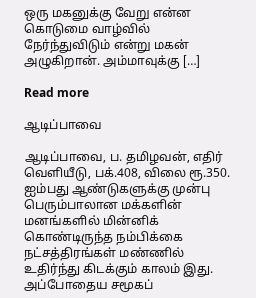ஒரு மகனுக்கு வேறு என்ன கொடுமை வாழ்வில் நேர்ந்துவிடும் என்று மகன் அழுகிறான். அம்மாவுக்கு […]

Read more

ஆடிப்பாவை

ஆடிப்பாவை, ப. தமிழவன், எதிர் வெளியீடு, பக்.408, விலை ரூ.350. ஐம்பது ஆண்டுகளுக்கு முன்பு பெரும்பாலான மக்களின் மனங்களில் மின்னிக் கொண்டிருந்த நம்பிக்கை நட்சத்திரங்கள் மண்ணில் உதிர்ந்து கிடக்கும் காலம் இது. அப்போதைய சமூகப்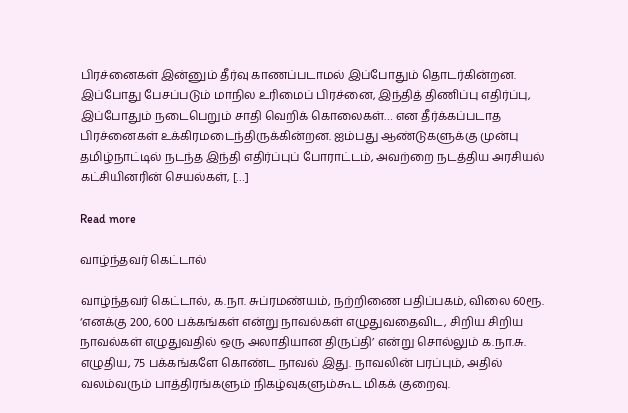பிரச்னைகள் இன்னும் தீர்வு காணப்படாமல் இப்போதும் தொடர்கின்றன. இப்போது பேசப்படும் மாநில உரிமைப் பிரச்னை, இந்தித் திணிப்பு எதிர்ப்பு, இப்போதும் நடைபெறும் சாதி வெறிக் கொலைகள்… என தீர்க்கப்படாத பிரச்னைகள் உக்கிரமடைந்திருக்கின்றன. ஐம்பது ஆண்டுகளுக்கு முன்பு தமிழ்நாட்டில் நடந்த இந்தி எதிர்ப்புப் போராட்டம், அவற்றை நடத்திய அரசியல் கட்சியினரின் செயல்கள், […]

Read more

வாழ்ந்தவர் கெட்டால்

வாழ்ந்தவர் கெட்டால், க.நா. சுப்ரமண்யம், நற்றிணை பதிப்பகம், விலை 60ரூ. ‘எனக்கு 200, 600 பக்கங்கள் என்று நாவல்கள் எழுதுவதைவிட, சிறிய சிறிய நாவல்கள் எழுதுவதில் ஒரு அலாதியான திருப்தி’ என்று சொல்லும் க.நா.சு. எழுதிய, 75 பக்கங்களே கொண்ட நாவல் இது. நாவலின் பரப்பும், அதில் வலம்வரும் பாத்திரங்களும் நிகழ்வுகளும்கூட மிகக் குறைவு.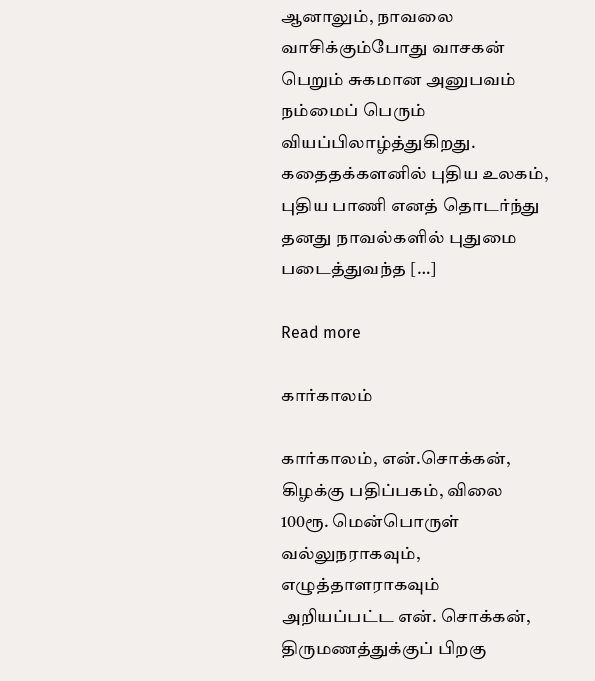ஆனாலும், நாவலை வாசிக்கும்போது வாசகன் பெறும் சுகமான அனுபவம் நம்மைப் பெரும் வியப்பிலாழ்த்துகிறது. கதைதக்களனில் புதிய உலகம், புதிய பாணி எனத் தொடர்ந்து தனது நாவல்களில் புதுமை படைத்துவந்த […]

Read more

கார்காலம்

கார்காலம், என்.சொக்கன், கிழக்கு பதிப்பகம், விலை 100ரூ. மென்பொருள் வல்லுநராகவும், எழுத்தாளராகவும் அறியப்பட்ட என். சொக்கன், திருமணத்துக்குப் பிறகு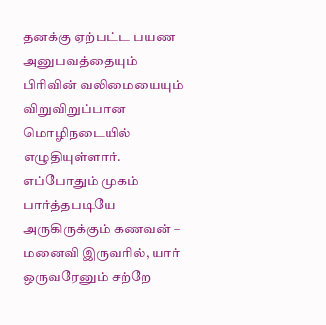தனக்கு ஏற்பட்ட பயண அனுபவத்தையும் பிரிவின் வலிமையையும் விறுவிறுப்பான மொழிநடையில் எழுதியுள்ளார். எப்போதும் முகம் பார்த்தபடியே அருகிருக்கும் கணவன் – மனைவி இருவரில், யார் ஒருவரேனும் சற்றே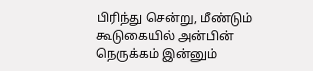பிரிந்து சென்று, மீண்டும் கூடுகையில் அன்பின் நெருக்கம் இன்னும்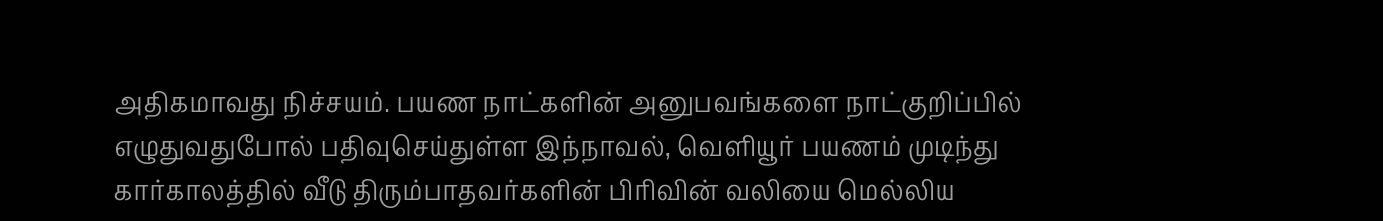அதிகமாவது நிச்சயம். பயண நாட்களின் அனுபவங்களை நாட்குறிப்பில் எழுதுவதுபோல் பதிவுசெய்துள்ள இந்நாவல், வெளியூர் பயணம் முடிந்து கார்காலத்தில் வீடு திரும்பாதவர்களின் பிரிவின் வலியை மெல்லிய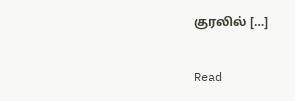குரலில் […]

Read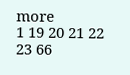more
1 19 20 21 22 23 66